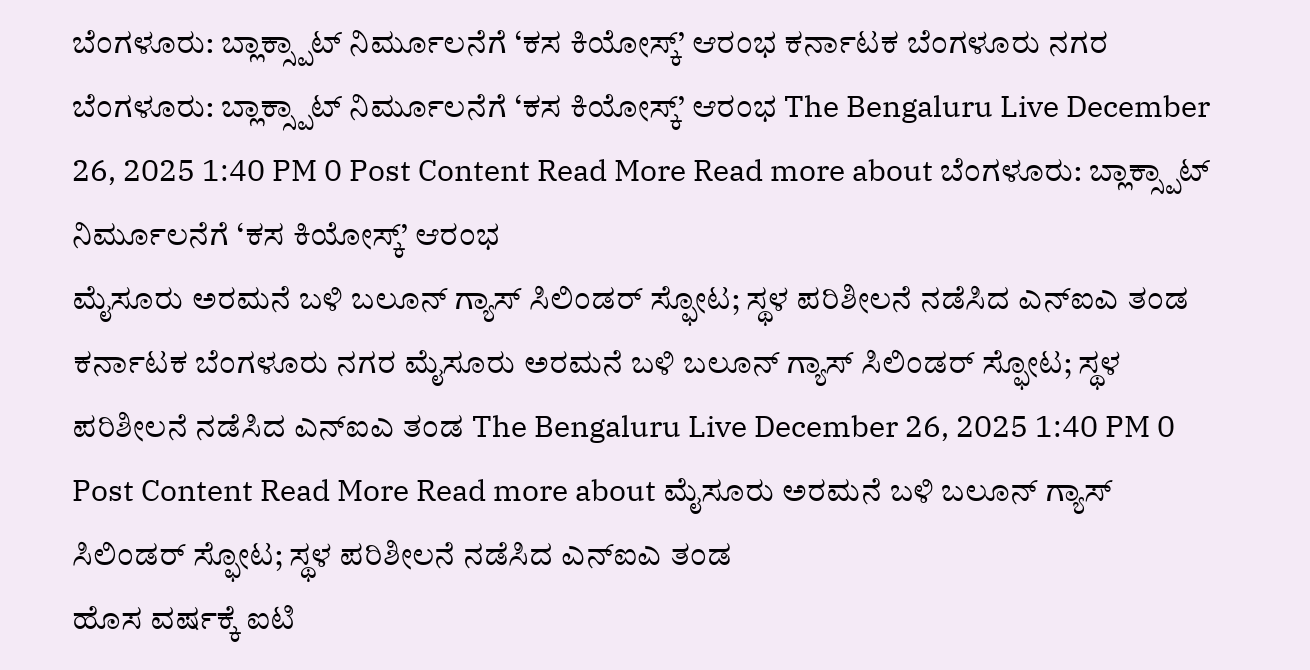ಬೆಂಗಳೂರು: ಬ್ಲಾಕ್ಸ್ಪಾಟ್ ನಿರ್ಮೂಲನೆಗೆ ‘ಕಸ ಕಿಯೋಸ್ಕ್’ ಆರಂಭ ಕರ್ನಾಟಕ ಬೆಂಗಳೂರು ನಗರ ಬೆಂಗಳೂರು: ಬ್ಲಾಕ್ಸ್ಪಾಟ್ ನಿರ್ಮೂಲನೆಗೆ ‘ಕಸ ಕಿಯೋಸ್ಕ್’ ಆರಂಭ The Bengaluru Live December 26, 2025 1:40 PM 0 Post Content Read More Read more about ಬೆಂಗಳೂರು: ಬ್ಲಾಕ್ಸ್ಪಾಟ್ ನಿರ್ಮೂಲನೆಗೆ ‘ಕಸ ಕಿಯೋಸ್ಕ್’ ಆರಂಭ
ಮೈಸೂರು ಅರಮನೆ ಬಳಿ ಬಲೂನ್ ಗ್ಯಾಸ್ ಸಿಲಿಂಡರ್ ಸ್ಫೋಟ; ಸ್ಥಳ ಪರಿಶೀಲನೆ ನಡೆಸಿದ ಎನ್ಐಎ ತಂಡ ಕರ್ನಾಟಕ ಬೆಂಗಳೂರು ನಗರ ಮೈಸೂರು ಅರಮನೆ ಬಳಿ ಬಲೂನ್ ಗ್ಯಾಸ್ ಸಿಲಿಂಡರ್ ಸ್ಫೋಟ; ಸ್ಥಳ ಪರಿಶೀಲನೆ ನಡೆಸಿದ ಎನ್ಐಎ ತಂಡ The Bengaluru Live December 26, 2025 1:40 PM 0 Post Content Read More Read more about ಮೈಸೂರು ಅರಮನೆ ಬಳಿ ಬಲೂನ್ ಗ್ಯಾಸ್ ಸಿಲಿಂಡರ್ ಸ್ಫೋಟ; ಸ್ಥಳ ಪರಿಶೀಲನೆ ನಡೆಸಿದ ಎನ್ಐಎ ತಂಡ
ಹೊಸ ವರ್ಷಕ್ಕೆ ಐಟಿ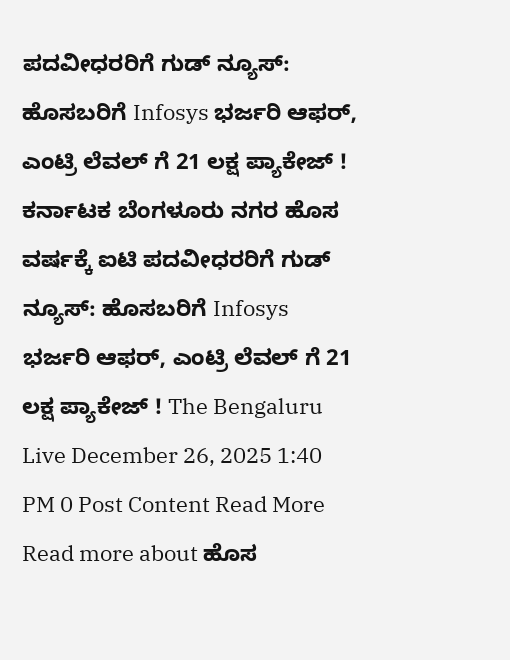ಪದವೀಧರರಿಗೆ ಗುಡ್ ನ್ಯೂಸ್: ಹೊಸಬರಿಗೆ Infosys ಭರ್ಜರಿ ಆಫರ್, ಎಂಟ್ರಿ ಲೆವಲ್ ಗೆ 21 ಲಕ್ಷ ಪ್ಯಾಕೇಜ್ ! ಕರ್ನಾಟಕ ಬೆಂಗಳೂರು ನಗರ ಹೊಸ ವರ್ಷಕ್ಕೆ ಐಟಿ ಪದವೀಧರರಿಗೆ ಗುಡ್ ನ್ಯೂಸ್: ಹೊಸಬರಿಗೆ Infosys ಭರ್ಜರಿ ಆಫರ್, ಎಂಟ್ರಿ ಲೆವಲ್ ಗೆ 21 ಲಕ್ಷ ಪ್ಯಾಕೇಜ್ ! The Bengaluru Live December 26, 2025 1:40 PM 0 Post Content Read More Read more about ಹೊಸ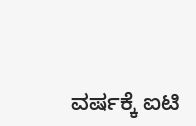ವರ್ಷಕ್ಕೆ ಐಟಿ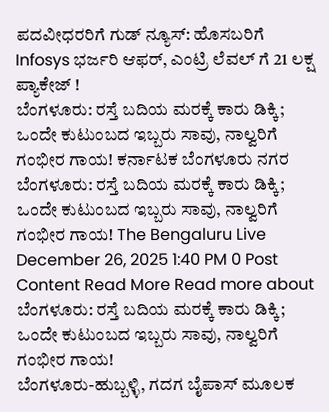ಪದವೀಧರರಿಗೆ ಗುಡ್ ನ್ಯೂಸ್: ಹೊಸಬರಿಗೆ Infosys ಭರ್ಜರಿ ಆಫರ್, ಎಂಟ್ರಿ ಲೆವಲ್ ಗೆ 21 ಲಕ್ಷ ಪ್ಯಾಕೇಜ್ !
ಬೆಂಗಳೂರು: ರಸ್ತೆ ಬದಿಯ ಮರಕ್ಕೆ ಕಾರು ಡಿಕ್ಕಿ; ಒಂದೇ ಕುಟುಂಬದ ಇಬ್ಬರು ಸಾವು, ನಾಲ್ವರಿಗೆ ಗಂಭೀರ ಗಾಯ! ಕರ್ನಾಟಕ ಬೆಂಗಳೂರು ನಗರ ಬೆಂಗಳೂರು: ರಸ್ತೆ ಬದಿಯ ಮರಕ್ಕೆ ಕಾರು ಡಿಕ್ಕಿ; ಒಂದೇ ಕುಟುಂಬದ ಇಬ್ಬರು ಸಾವು, ನಾಲ್ವರಿಗೆ ಗಂಭೀರ ಗಾಯ! The Bengaluru Live December 26, 2025 1:40 PM 0 Post Content Read More Read more about ಬೆಂಗಳೂರು: ರಸ್ತೆ ಬದಿಯ ಮರಕ್ಕೆ ಕಾರು ಡಿಕ್ಕಿ; ಒಂದೇ ಕುಟುಂಬದ ಇಬ್ಬರು ಸಾವು, ನಾಲ್ವರಿಗೆ ಗಂಭೀರ ಗಾಯ!
ಬೆಂಗಳೂರು-ಹುಬ್ಬಳ್ಳಿ, ಗದಗ ಬೈಪಾಸ್ ಮೂಲಕ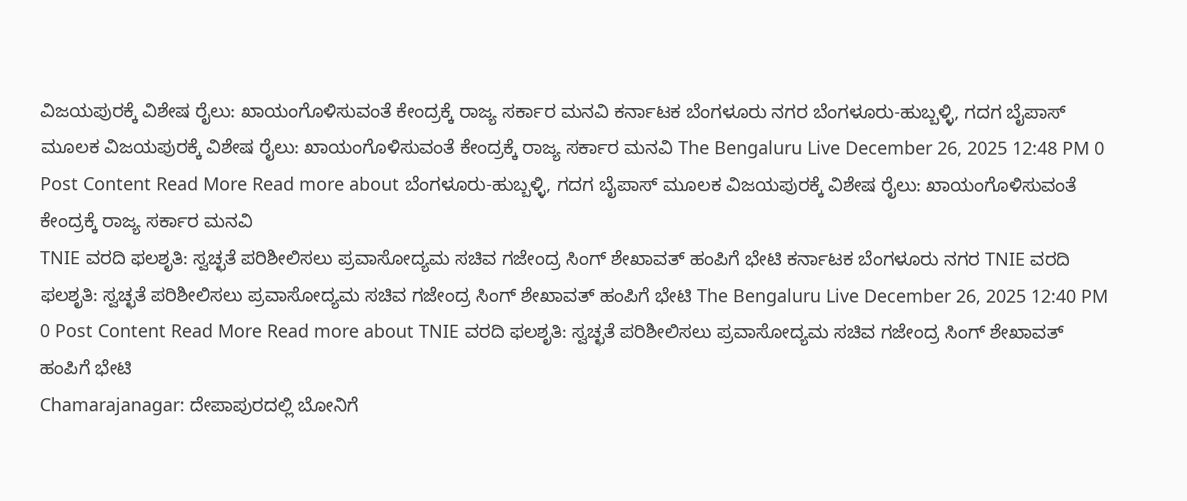ವಿಜಯಪುರಕ್ಕೆ ವಿಶೇಷ ರೈಲು: ಖಾಯಂಗೊಳಿಸುವಂತೆ ಕೇಂದ್ರಕ್ಕೆ ರಾಜ್ಯ ಸರ್ಕಾರ ಮನವಿ ಕರ್ನಾಟಕ ಬೆಂಗಳೂರು ನಗರ ಬೆಂಗಳೂರು-ಹುಬ್ಬಳ್ಳಿ, ಗದಗ ಬೈಪಾಸ್ ಮೂಲಕ ವಿಜಯಪುರಕ್ಕೆ ವಿಶೇಷ ರೈಲು: ಖಾಯಂಗೊಳಿಸುವಂತೆ ಕೇಂದ್ರಕ್ಕೆ ರಾಜ್ಯ ಸರ್ಕಾರ ಮನವಿ The Bengaluru Live December 26, 2025 12:48 PM 0 Post Content Read More Read more about ಬೆಂಗಳೂರು-ಹುಬ್ಬಳ್ಳಿ, ಗದಗ ಬೈಪಾಸ್ ಮೂಲಕ ವಿಜಯಪುರಕ್ಕೆ ವಿಶೇಷ ರೈಲು: ಖಾಯಂಗೊಳಿಸುವಂತೆ ಕೇಂದ್ರಕ್ಕೆ ರಾಜ್ಯ ಸರ್ಕಾರ ಮನವಿ
TNIE ವರದಿ ಫಲಶೃತಿ: ಸ್ವಚ್ಛತೆ ಪರಿಶೀಲಿಸಲು ಪ್ರವಾಸೋದ್ಯಮ ಸಚಿವ ಗಜೇಂದ್ರ ಸಿಂಗ್ ಶೇಖಾವತ್ ಹಂಪಿಗೆ ಭೇಟಿ ಕರ್ನಾಟಕ ಬೆಂಗಳೂರು ನಗರ TNIE ವರದಿ ಫಲಶೃತಿ: ಸ್ವಚ್ಛತೆ ಪರಿಶೀಲಿಸಲು ಪ್ರವಾಸೋದ್ಯಮ ಸಚಿವ ಗಜೇಂದ್ರ ಸಿಂಗ್ ಶೇಖಾವತ್ ಹಂಪಿಗೆ ಭೇಟಿ The Bengaluru Live December 26, 2025 12:40 PM 0 Post Content Read More Read more about TNIE ವರದಿ ಫಲಶೃತಿ: ಸ್ವಚ್ಛತೆ ಪರಿಶೀಲಿಸಲು ಪ್ರವಾಸೋದ್ಯಮ ಸಚಿವ ಗಜೇಂದ್ರ ಸಿಂಗ್ ಶೇಖಾವತ್ ಹಂಪಿಗೆ ಭೇಟಿ
Chamarajanagar: ದೇಪಾಪುರದಲ್ಲಿ ಬೋನಿಗೆ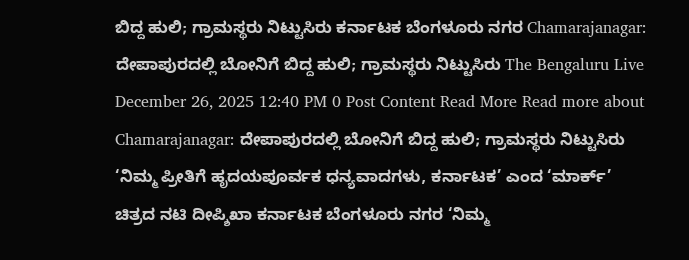ಬಿದ್ದ ಹುಲಿ; ಗ್ರಾಮಸ್ಥರು ನಿಟ್ಟುಸಿರು ಕರ್ನಾಟಕ ಬೆಂಗಳೂರು ನಗರ Chamarajanagar: ದೇಪಾಪುರದಲ್ಲಿ ಬೋನಿಗೆ ಬಿದ್ದ ಹುಲಿ; ಗ್ರಾಮಸ್ಥರು ನಿಟ್ಟುಸಿರು The Bengaluru Live December 26, 2025 12:40 PM 0 Post Content Read More Read more about Chamarajanagar: ದೇಪಾಪುರದಲ್ಲಿ ಬೋನಿಗೆ ಬಿದ್ದ ಹುಲಿ; ಗ್ರಾಮಸ್ಥರು ನಿಟ್ಟುಸಿರು
‘ನಿಮ್ಮ ಪ್ರೀತಿಗೆ ಹೃದಯಪೂರ್ವಕ ಧನ್ಯವಾದಗಳು, ಕರ್ನಾಟಕ’ ಎಂದ ‘ಮಾರ್ಕ್’ ಚಿತ್ರದ ನಟಿ ದೀಪ್ಶಿಖಾ ಕರ್ನಾಟಕ ಬೆಂಗಳೂರು ನಗರ ‘ನಿಮ್ಮ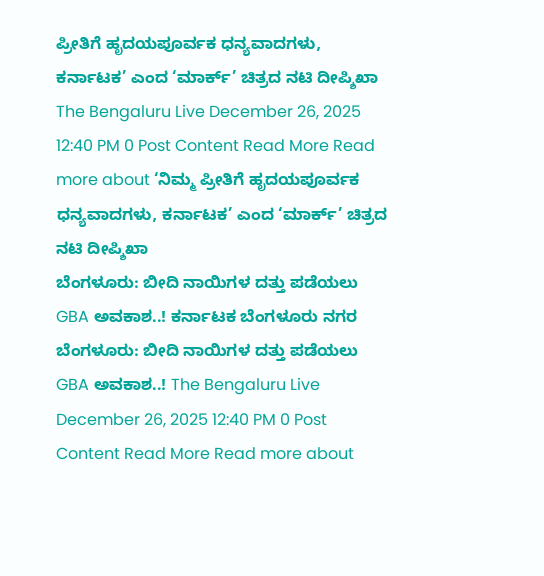ಪ್ರೀತಿಗೆ ಹೃದಯಪೂರ್ವಕ ಧನ್ಯವಾದಗಳು, ಕರ್ನಾಟಕ’ ಎಂದ ‘ಮಾರ್ಕ್’ ಚಿತ್ರದ ನಟಿ ದೀಪ್ಶಿಖಾ The Bengaluru Live December 26, 2025 12:40 PM 0 Post Content Read More Read more about ‘ನಿಮ್ಮ ಪ್ರೀತಿಗೆ ಹೃದಯಪೂರ್ವಕ ಧನ್ಯವಾದಗಳು, ಕರ್ನಾಟಕ’ ಎಂದ ‘ಮಾರ್ಕ್’ ಚಿತ್ರದ ನಟಿ ದೀಪ್ಶಿಖಾ
ಬೆಂಗಳೂರು: ಬೀದಿ ನಾಯಿಗಳ ದತ್ತು ಪಡೆಯಲು GBA ಅವಕಾಶ..! ಕರ್ನಾಟಕ ಬೆಂಗಳೂರು ನಗರ ಬೆಂಗಳೂರು: ಬೀದಿ ನಾಯಿಗಳ ದತ್ತು ಪಡೆಯಲು GBA ಅವಕಾಶ..! The Bengaluru Live December 26, 2025 12:40 PM 0 Post Content Read More Read more about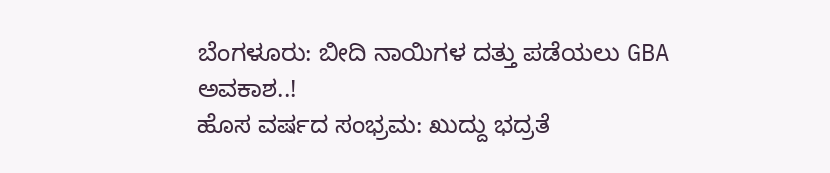ಬೆಂಗಳೂರು: ಬೀದಿ ನಾಯಿಗಳ ದತ್ತು ಪಡೆಯಲು GBA ಅವಕಾಶ..!
ಹೊಸ ವರ್ಷದ ಸಂಭ್ರಮ: ಖುದ್ದು ಭದ್ರತೆ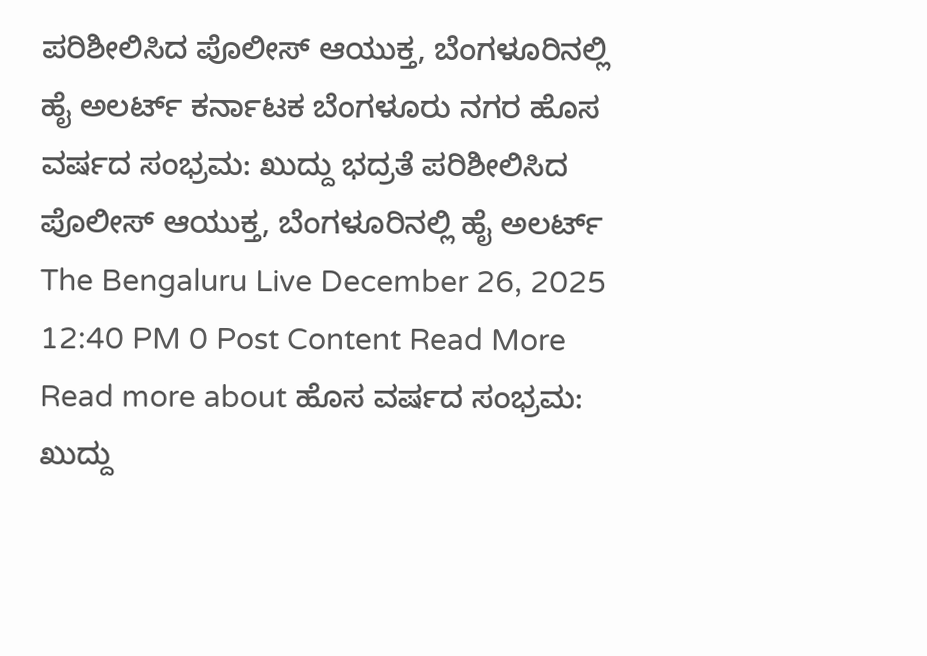ಪರಿಶೀಲಿಸಿದ ಪೊಲೀಸ್ ಆಯುಕ್ತ, ಬೆಂಗಳೂರಿನಲ್ಲಿ ಹೈ ಅಲರ್ಟ್ ಕರ್ನಾಟಕ ಬೆಂಗಳೂರು ನಗರ ಹೊಸ ವರ್ಷದ ಸಂಭ್ರಮ: ಖುದ್ದು ಭದ್ರತೆ ಪರಿಶೀಲಿಸಿದ ಪೊಲೀಸ್ ಆಯುಕ್ತ, ಬೆಂಗಳೂರಿನಲ್ಲಿ ಹೈ ಅಲರ್ಟ್ The Bengaluru Live December 26, 2025 12:40 PM 0 Post Content Read More Read more about ಹೊಸ ವರ್ಷದ ಸಂಭ್ರಮ: ಖುದ್ದು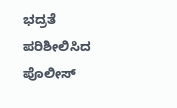ಭದ್ರತೆ ಪರಿಶೀಲಿಸಿದ ಪೊಲೀಸ್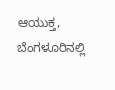ಆಯುಕ್ತ, ಬೆಂಗಳೂರಿನಲ್ಲಿ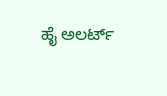ಹೈ ಅಲರ್ಟ್